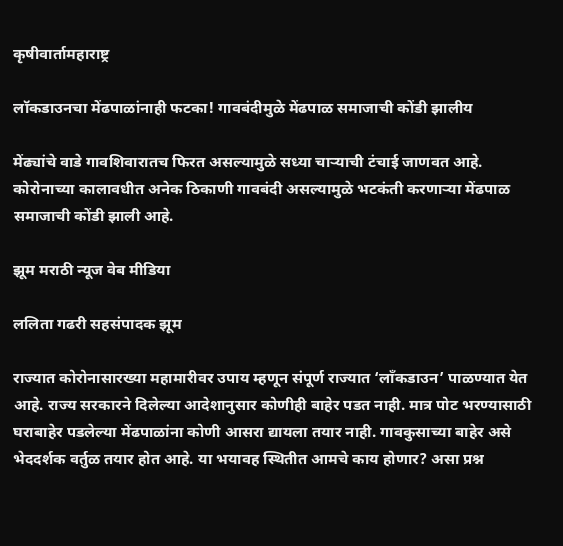कृषीवार्तामहाराष्ट्र

लॉकडाउनचा मेंढपाळांनाही फटका! गावबंदीमुळे मेंढपाळ समाजाची कोंडी झालीय

मेंढ्यांचे वाडे गावशिवारातच फिरत असल्यामुळे सध्या चाऱ्याची टंचाई जाणवत आहे. कोरोनाच्या कालावधीत अनेक ठिकाणी गावबंदी असल्यामुळे भटकंती करणाऱ्या मेंढपाळ समाजाची कोंडी झाली आहे.

झूम मराठी न्यूज वेब मीडिया

ललिता गढरी सहसंपादक झूम

राज्यात कोरोनासारख्या महामारीवर उपाय म्हणून संपूर्ण राज्यात ‘लाँकडाउन’ पाळण्यात येत आहे. राज्य सरकारने दिलेल्या आदेशानुसार कोणीही बाहेर पडत नाही. मात्र पोट भरण्यासाठी घराबाहेर पडलेल्या मेंढपाळांना कोणी आसरा द्यायला तयार नाही. गावकुसाच्या बाहेर असे भेददर्शक वर्तुळ तयार होत आहे. या भयावह स्थितीत आमचे काय होणार? असा प्रश्न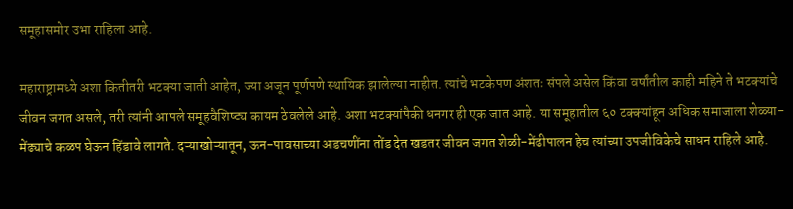समूहासमोर उभा राहिला आहे.

महाराष्ट्रामध्ये अशा कितीतरी भटक्या जाती आहेत, ज्या अजून पूर्णपणे स्थायिक झालेल्या नाहीत. त्यांचे भटकेपण अंशतः संपले असेल किंवा वर्षांतील काही महिने ते भटक्यांचे जीवन जगत असले, तरी त्यांनी आपले समूहवैशिष्ट्य कायम ठेवलेले आहे. अशा भटक्यांपैकी धनगर ही एक जात आहे. या समूहातील ६० टक्क्यांहून अधिक समाजाला शेळ्या-मेंढ्याचे कळप घेऊन हिंडावे लागते. दऱ्याखोऱ्यातून, ऊन-पावसाच्या अडचणींना तोंड देत खडतर जीवन जगत शेळी-मेंढीपालन हेच त्यांच्या उपजीविकेचे साधन राहिले आहे.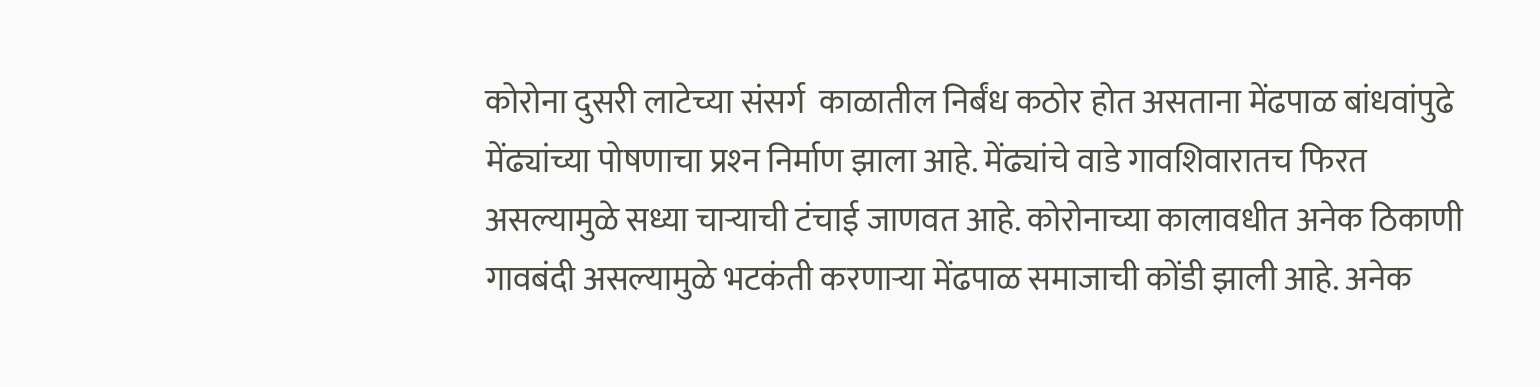कोरोना दुसरी लाटेच्या संसर्ग  काळातील निर्बंध कठोर होत असताना मेंढपाळ बांधवांपुढे मेंढ्यांच्या पोषणाचा प्रश्‍न निर्माण झाला आहे. मेंढ्यांचे वाडे गावशिवारातच फिरत असल्यामुळे सध्या चाऱ्याची टंचाई जाणवत आहे. कोरोनाच्या कालावधीत अनेक ठिकाणी गावबंदी असल्यामुळे भटकंती करणाऱ्या मेंढपाळ समाजाची कोंडी झाली आहे. अनेक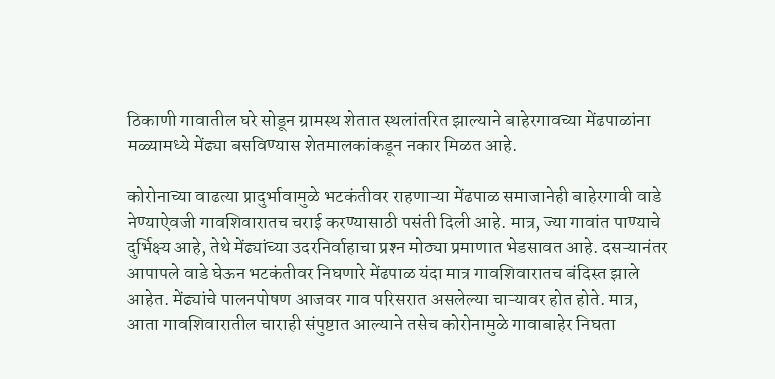ठिकाणी गावातील घरे सोडून ग्रामस्थ शेतात स्थलांतरित झाल्याने बाहेरगावच्या मेंढपाळांना मळ्यामध्ये मेंढ्या बसविण्यास शेतमालकांकडून नकार मिळत आहे.

कोरोनाच्या वाढत्या प्रादुर्भावामुळे भटकंतीवर राहणाऱ्‍या मेंढपाळ समाजानेही बाहेरगावी वाडे नेण्याऐवजी गावशिवारातच चराई करण्यासाठी पसंती दिली आहे. मात्र, ज्या गावांत पाण्याचे दुर्भिक्ष्य आहे, तेथे मेंढ्यांच्या उदरनिर्वाहाचा प्रश्‍न मोठ्या प्रमाणात भेडसावत आहे. दसऱ्यानंतर आपापले वाडे घेऊन भटकंतीवर निघणारे मेंढपाळ यंदा मात्र गावशिवारातच बंदिस्त झाले आहेत. मेंढ्यांचे पालनपोषण आजवर गाव परिसरात असलेल्या चाऱ्‍यावर होत होते. मात्र, आता गावशिवारातील चाराही संपुष्टात आल्याने तसेच कोरोनामुळे गावाबाहेर निघता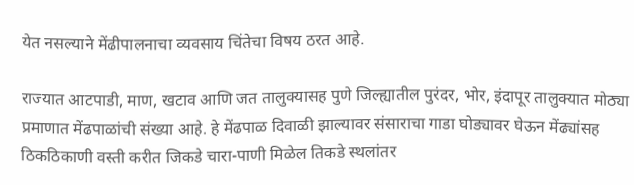येत नसल्याने मेंढीपालनाचा व्यवसाय चिंतेचा विषय ठरत आहे.

राज्यात आटपाडी, माण, खटाव आणि जत तालुक्यासह पुणे जिल्ह्यातील पुरंदर, भोर, इंदापूर तालुक्यात मोठ्या प्रमाणात मेंढपाळांची संख्या आहे. हे मेंढपाळ दिवाळी झाल्यावर संसाराचा गाडा घोड्यावर घेऊन मेंढ्यांसह ठिकठिकाणी वस्ती करीत जिकडे चारा-पाणी मिळेल तिकडे स्थलांतर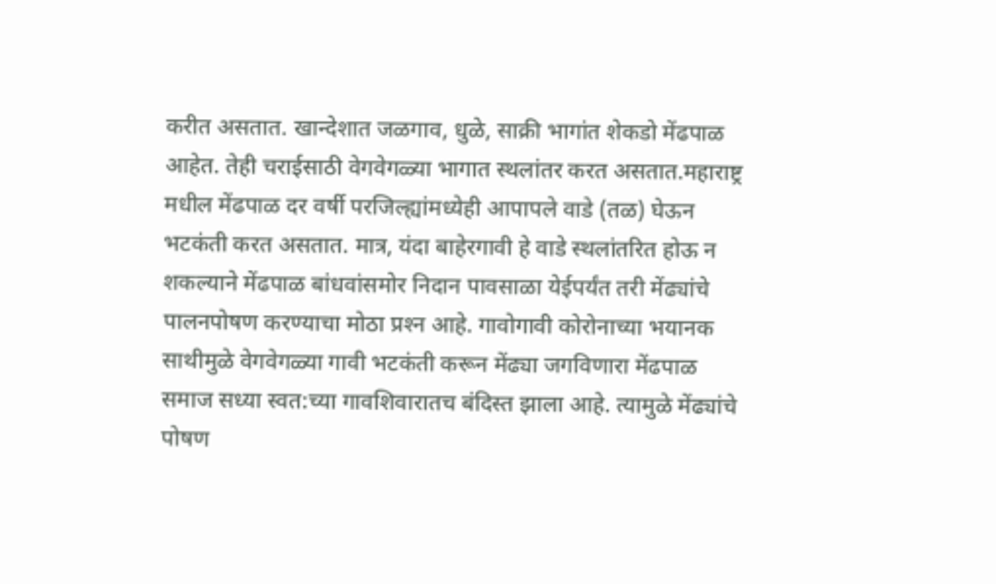करीत असतात. खान्देशात जळगाव, धुळे, साक्री भागांत शेकडो मेंढपाळ आहेत. तेही चराईसाठी वेगवेगळ्या भागात स्थलांतर करत असतात.महाराष्ट्र मधील मेंढपाळ दर वर्षी परजिल्ह्यांमध्येही आपापले वाडे (तळ) घेऊन भटकंती करत असतात. मात्र, यंदा बाहेरगावी हे वाडे स्थलांतरित होऊ न शकल्याने मेंढपाळ बांधवांसमोर निदान पावसाळा येईपर्यंत तरी मेंढ्यांचे पालनपोषण करण्याचा मोठा प्रश्‍न आहे. गावोगावी कोरोनाच्या भयानक साथीमुळे वेगवेगळ्या गावी भटकंती करून मेंढ्या जगविणारा मेंढपाळ समाज सध्या स्वत:च्या गावशिवारातच बंदिस्त झाला आहे. त्यामुळे मेंढ्यांचे पोषण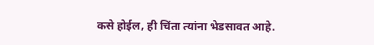कसे होईल, ही चिंता त्यांना भेडसावत आहे.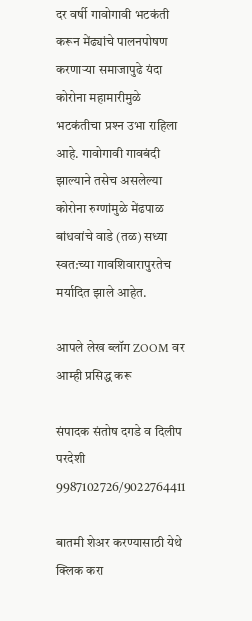दर वर्षी गावोगावी भटकंती करून मेंढ्यांचे पालनपोषण करणाऱ्या समाजापुढे यंदा कोरोना महामारीमुळे भटकंतीचा प्रश्‍न उभा राहिला आहे. गावोगावी गावबंदी झाल्याने तसेच असलेल्या कोरोना रुग्णांमुळे मेंढपाळ बांधवांचे वाडे (तळ) सध्या स्वत:च्या गावशिवारापुरतेच मर्यादित झाले आहेत.

आपले लेख ब्लॉग ZOOM वर आम्ही प्रसिद्ध करू

संपादक संतोष दगडे व दिलीप परदेशी 9987102726/9022764411

बातमी शेअर करण्यासाठी येथे क्लिक करा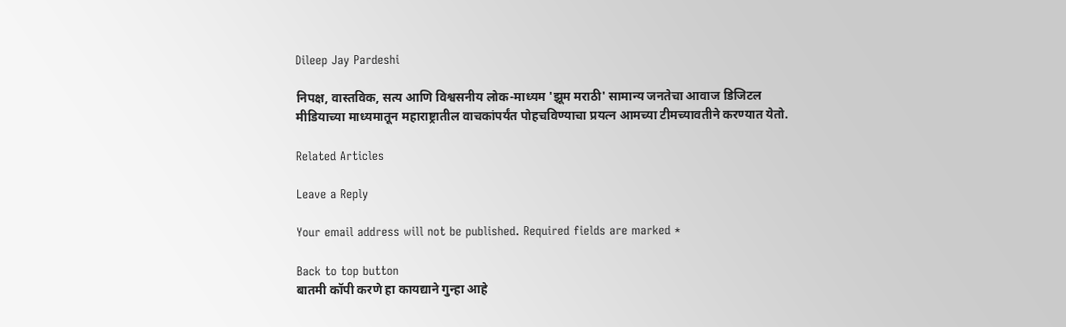Dileep Jay Pardeshi

निपक्ष, वास्तविक, सत्य आणि विश्वसनीय लोक-माध्यम 'झूम मराठी' सामान्य जनतेचा आवाज डिजिटल मीडियाच्या माध्यमातून महाराष्ट्रातील वाचकांपर्यंत पोहचविण्याचा प्रयत्न आमच्या टीमच्यावतीने करण्यात येतो.

Related Articles

Leave a Reply

Your email address will not be published. Required fields are marked *

Back to top button
बातमी कॉपी करणे हा कायद्याने गुन्हा आहे